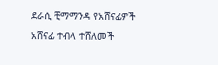ደራሲ ቺማማንዳ የአሸናፊዎች አሸናፊ ተብላ ተሸለመች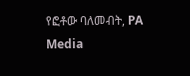የፎቶው ባለመብት, PA Media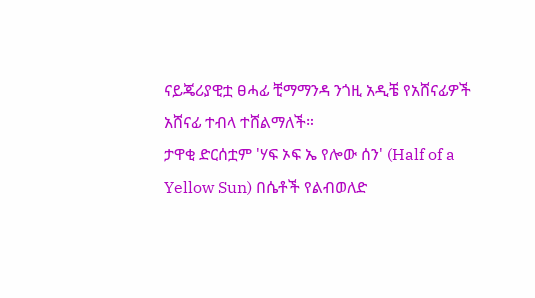ናይጄሪያዊቷ ፀሓፊ ቺማማንዳ ንጎዚ አዲቼ የአሸናፊዎች አሸናፊ ተብላ ተሸልማለች።
ታዋቂ ድርሰቷም 'ሃፍ ኦፍ ኤ የሎው ሰን' (Half of a Yellow Sun) በሴቶች የልብወለድ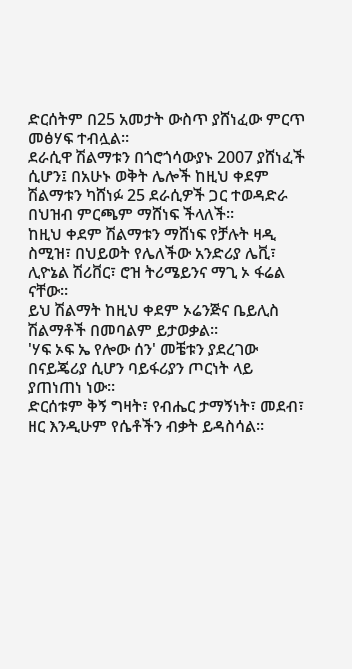ድርሰትም በ25 አመታት ውስጥ ያሸነፈው ምርጥ መፅሃፍ ተብሏል።
ደራሲዋ ሽልማቱን በጎሮጎሳውያኑ 2007 ያሸነፈች ሲሆን፤ በአሁኑ ወቅት ሌሎች ከዚህ ቀደም ሽልማቱን ካሸነፉ 25 ደራሲዎች ጋር ተወዳድራ በህዝብ ምርጫም ማሸነፍ ችላለች።
ከዚህ ቀደም ሽልማቱን ማሸነፍ የቻሉት ዛዲ ስሚዝ፣ በህይወት የሌለችው አንድሪያ ሌቪ፣ ሊዮኔል ሽሪቨር፣ ሮዝ ትሪሜይንና ማጊ ኦ ፋሬል ናቸው።
ይህ ሽልማት ከዚህ ቀደም ኦሬንጅና ቤይሊስ ሽልማቶች በመባልም ይታወቃል።
'ሃፍ ኦፍ ኤ የሎው ሰን' መቼቱን ያደረገው በናይጄሪያ ሲሆን ባይፋሪያን ጦርነት ላይ ያጠነጠነ ነው።
ድርሰቱም ቅኝ ግዛት፣ የብሔር ታማኝነት፣ መደብ፣ ዘር እንዲሁም የሴቶችን ብቃት ይዳስሳል።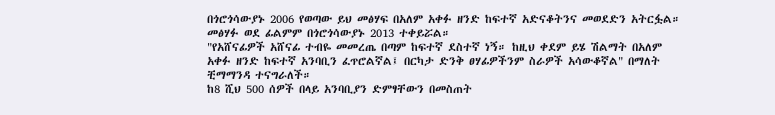በጎሮጎሳውያኑ 2006 የወጣው ይህ መፅሃፍ በአለም አቀፉ ዘንድ ከፍተኛ አድናቆትንና መወደድን አትርፏል።
መፅሃፉ ወደ ፊልምም በጎሮጎሳውያኑ 2013 ተቀይሯል።
"የአሸናፊዎች አሸናፊ ተብዬ መመረጤ በጣም ከፍተኛ ደስተኛ ነኝ። ከዚህ ቀደም ይሄ ሽልማት በአለም አቀፉ ዘንድ ከፍተኛ አንባቢን ፈጥሮልኛል፤ በርካታ ድንቅ ፀሃፊዎችንም ስራዎች አሳውቆኛል" በማለት ቺማማንዳ ተናግራለች።
ከ8 ሺህ 500 ሰዎች በላይ አንባቢያን ድምፃቸውን በመስጠት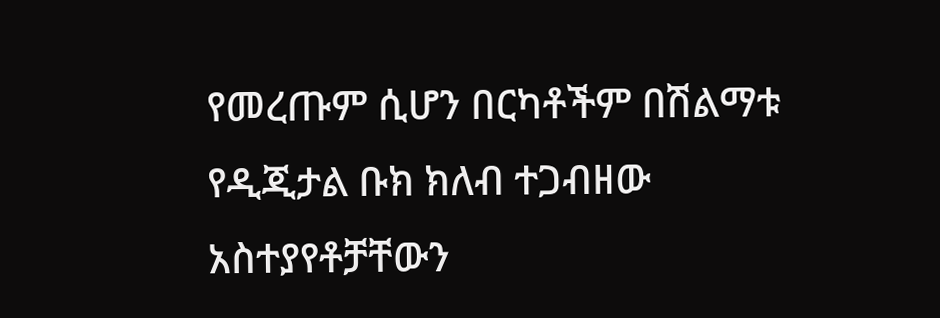የመረጡም ሲሆን በርካቶችም በሽልማቱ የዲጂታል ቡክ ክለብ ተጋብዘው አስተያየቶቻቸውን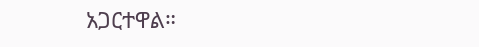አጋርተዋል።